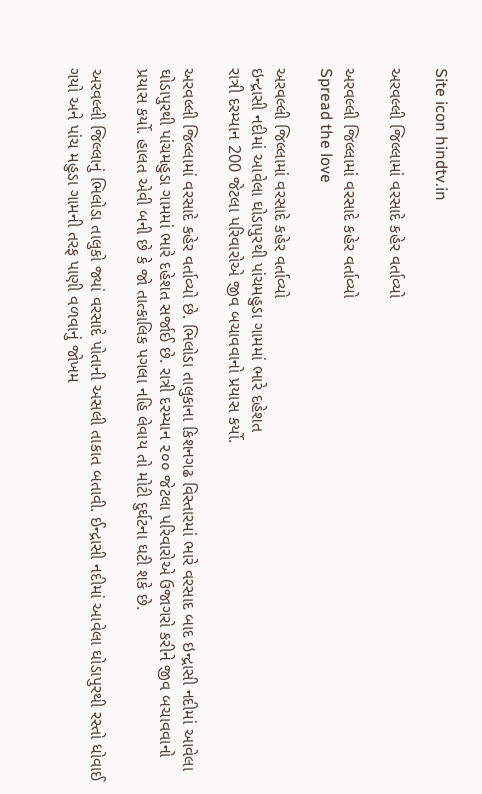Site icon hindtv.in

અરવલ્લી જિલ્લામાં વરસાદે કહેર વર્તાવ્યો

અરવલ્લી જિલ્લામાં વરસાદે કહેર વર્તાવ્યો
Spread the love

અરવલ્લી જિલ્લામાં વરસાદે કહેર વર્તાવ્યો
ઇન્દ્રાસી નદીમાં આવેલા ઘોડાપુરથી પાંચમહુડા ગામમાં ભારે દહેશત
રાત્રી દરમ્યાન 200 જેટલા પરિવારોએ જીવ બચાવવાનો પ્રયાસ કર્યો.

અરવલ્લી જિલ્લામાં વરસાદે કહેર વર્તાવ્યો છે. ભિલોડા તાલુકાના કિશનગઢ વિસ્તારમાં ભારે વરસાદ બાદ ઇન્દ્રાસી નદીમાં આવેલા ઘોડાપુરથી પાંચમહુડા ગામમાં ભારે દહેશત સર્જાઈ છે. રાત્રી દરમ્યાન ૨૦૦ જેટલા પરિવારોએ ઉજાગરો કરીને જીવ બચાવવાનો પ્રયાસ કર્યો. હાલત એવી બની છે કે જો તાત્કાલિક પગલા નહિ લેવાય તો મોટી દુર્ઘટના ઘટી શકે છે.

અરવલ્લી જિલ્લાનું ભિલોડા તાલુકો જ્યાં વરસાદે પોતાની અસલી તાકાત બતાવી. ઈન્દ્રાસી નદીમાં આવેલા ઘોડાપુરથી રસ્તો ધોવાઈ ગયો અને પાંચ મહુડા ગામની તરફ પાણી વળવાનું જોખમ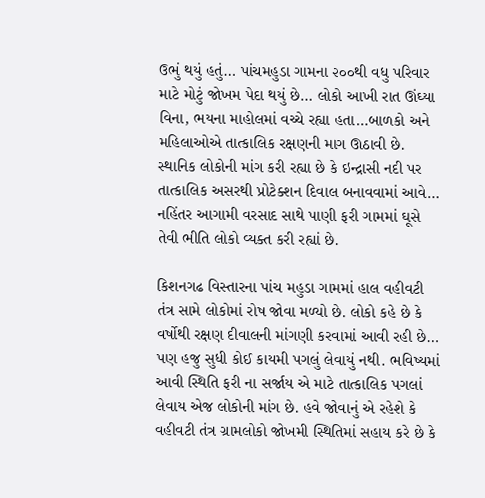ઉભું થયું હતું… પાંચમહુડા ગામના ૨૦૦થી વધુ પરિવાર માટે મોટું જોખમ પેદા થયું છે… લોકો આખી રાત ઊંઘ્યા વિના, ભયના માહોલમાં વચ્ચે રહ્યા હતા…બાળકો અને મહિલાઓએ તાત્કાલિક રક્ષણની માગ ઊઠાવી છે. સ્થાનિક લોકોની માંગ કરી રહ્યા છે કે ઇન્દ્રાસી નદી પર તાત્કાલિક અસરથી પ્રોટેક્શન દિવાલ બનાવવામાં આવે… નહિંતર આગામી વરસાદ સાથે પાણી ફરી ગામમાં ઘૂસે તેવી ભીતિ લોકો વ્યક્ત કરી રહ્યાં છે.

કિશનગઢ વિસ્તારના પાંચ મહુડા ગામમાં હાલ વહીવટી તંત્ર સામે લોકોમાં રોષ જોવા મળ્યો છે. લોકો કહે છે કે વર્ષોથી રક્ષણ દીવાલની માંગણી કરવામાં આવી રહી છે… પણ હજુ સુધી કોઈ કાયમી પગલું લેવાયું નથી. ભવિષ્યમાં આવી સ્થિતિ ફરી ના સર્જાય એ માટે તાત્કાલિક પગલાં લેવાય એજ લોકોની માંગ છે. હવે જોવાનું એ રહેશે કે વહીવટી તંત્ર ગ્રામલોકો જોખમી સ્થિતિમાં સહાય કરે છે કે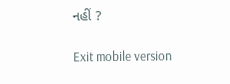નહીં ?

Exit mobile version